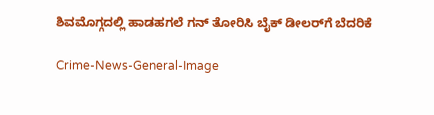ಶಿವಮೊಗ್ಗದಲ್ಲಿ ಹಾಡಹಗಲೆ ಗನ್ ತೋರಿಸಿ ಬೈಕ್ ಡೀಲರ್‌ಗೆ ಬೆದರಿಕೆ

Crime-News-General-Image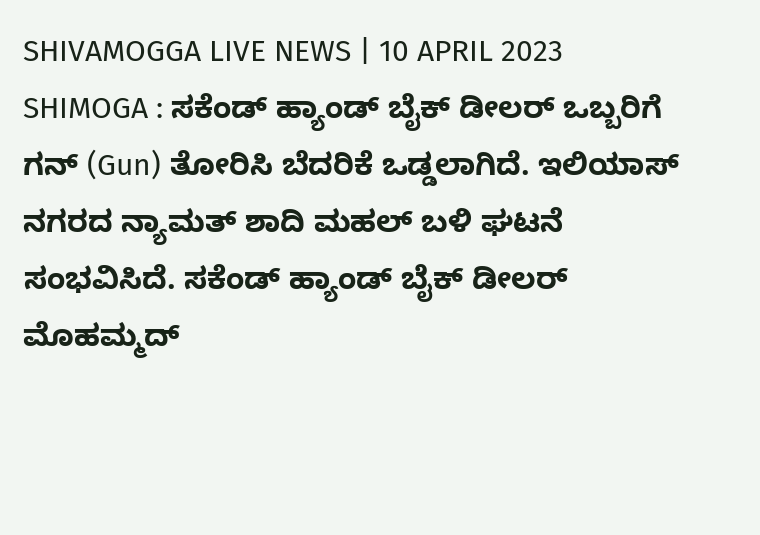SHIVAMOGGA LIVE NEWS | 10 APRIL 2023 SHIMOGA : ಸಕೆಂಡ್ ಹ್ಯಾಂಡ್ ಬೈಕ್ ಡೀಲರ್ ‍ಒಬ್ಬರಿಗೆ ಗನ್ (Gun) ತೋರಿಸಿ ಬೆದರಿಕೆ ಒಡ್ಡಲಾಗಿದೆ. ಇಲಿಯಾಸ್ ನಗರದ ನ್ಯಾಮತ್ ಶಾದಿ ಮಹಲ್ ಬಳಿ ಘಟನೆ ಸಂಭವಿಸಿದೆ. ಸಕೆಂಡ್ ಹ್ಯಾಂಡ್ ಬೈಕ್ ಡೀಲರ್ ಮೊಹಮ್ಮದ್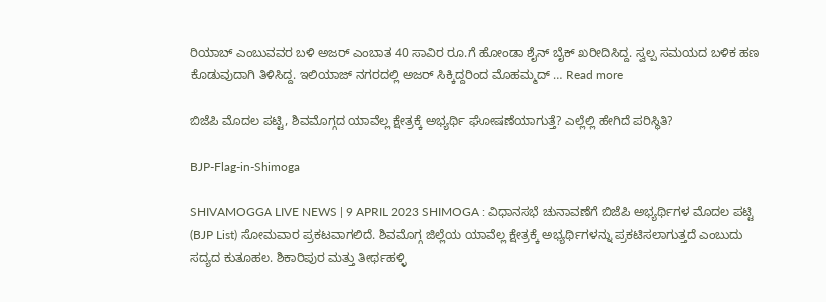ರಿಯಾಬ್ ‍ಎಂಬುವವರ ಬಳಿ ಅಜರ್ ಎಂಬಾತ 40 ಸಾವಿರ ರೂ.ಗೆ ಹೋಂಡಾ ಶೈನ್ ಬೈಕ್ ಖರೀದಿಸಿದ್ದ. ಸ್ವಲ್ಪ ಸಮಯದ ಬಳಿಕ ಹಣ ಕೊಡುವುದಾಗಿ ತಿಳಿಸಿದ್ದ. ಇಲಿಯಾಜ್ ನಗರದಲ್ಲಿ ಅಜರ್ ಸಿಕ್ಕಿದ್ದರಿಂದ ಮೊಹಮ್ಮದ್ … Read more

ಬಿಜೆಪಿ ಮೊದಲ ಪಟ್ಟಿ, ಶಿವಮೊಗ್ಗದ ಯಾವೆಲ್ಲ ಕ್ಷೇತ್ರಕ್ಕೆ ಅಭ್ಯರ್ಥಿ ಘೋಷಣೆಯಾಗುತ್ತೆ? ಎಲ್ಲೆಲ್ಲಿ ಹೇಗಿದೆ ಪರಿಸ್ಥಿತಿ?

BJP-Flag-in-Shimoga

SHIVAMOGGA LIVE NEWS | 9 APRIL 2023 SHIMOGA : ವಿಧಾನಸಭೆ ಚುನಾವಣೆಗೆ ಬಿಜೆಪಿ ಅಭ್ಯರ್ಥಿಗಳ ಮೊದಲ ಪಟ್ಟಿ (BJP List) ಸೋಮವಾರ ಪ್ರಕಟವಾಗಲಿದೆ. ಶಿವಮೊಗ್ಗ ಜಿಲ್ಲೆಯ ಯಾವೆಲ್ಲ ಕ್ಷೇತ್ರಕ್ಕೆ ಅಭ್ಯರ್ಥಿಗಳನ್ನು ಪ್ರಕಟಿಸಲಾಗುತ್ತದೆ ಎಂಬುದು ಸದ್ಯದ ಕುತೂಹಲ. ಶಿಕಾರಿಪುರ ಮತ್ತು ತೀರ್ಥಹಳ್ಳಿ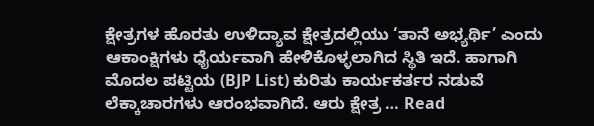ಕ್ಷೇತ್ರಗಳ ಹೊರತು ಉಳಿದ್ಯಾವ ಕ್ಷೇತ್ರದಲ್ಲಿಯು ‘ತಾನೆ ಅಭ್ಯರ್ಥಿ’ ಎಂದು ಆಕಾಂಕ್ಷಿಗಳು ಧೈರ್ಯವಾಗಿ ಹೇಳಿಕೊಳ್ಳಲಾಗಿದ ಸ್ಥಿತಿ ಇದೆ. ಹಾಗಾಗಿ ಮೊದಲ ಪಟ್ಟಿಯ (BJP List) ಕುರಿತು ಕಾರ್ಯಕರ್ತರ ನಡುವೆ ಲೆಕ್ಕಾಚಾರಗಳು ಆರಂಭವಾಗಿದೆ. ಆರು ಕ್ಷೇತ್ರ … Read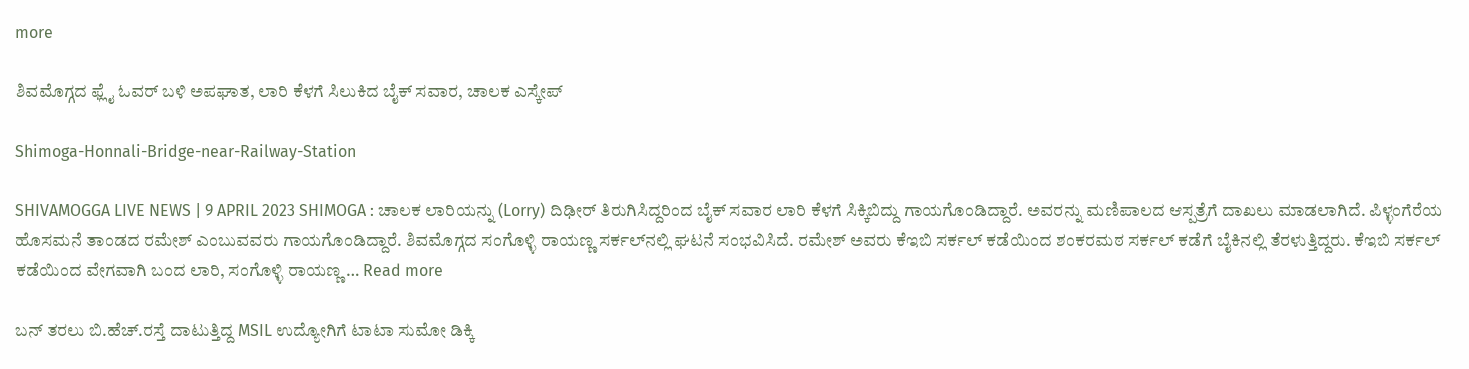more

ಶಿವಮೊಗ್ಗದ ಫ್ಲೈ ಓವರ್ ಬಳಿ ಅಪಘಾತ, ಲಾರಿ ಕೆಳಗೆ ಸಿಲುಕಿದ ಬೈಕ್ ಸವಾರ, ಚಾಲಕ ಎಸ್ಕೇಪ್

Shimoga-Honnali-Bridge-near-Railway-Station

SHIVAMOGGA LIVE NEWS | 9 APRIL 2023 SHIMOGA : ಚಾಲಕ ಲಾರಿಯನ್ನು (Lorry) ದಿಢೀರ್ ತಿರುಗಿಸಿದ್ದರಿಂದ ಬೈಕ್ ಸವಾರ ಲಾರಿ ಕೆಳಗೆ ಸಿಕ್ಕಿಬಿದ್ದು ಗಾಯಗೊಂಡಿದ್ದಾರೆ. ಅವರನ್ನು ಮಣಿಪಾಲದ ಆಸ್ಪತ್ರೆಗೆ ದಾಖಲು ಮಾಡಲಾಗಿದೆ. ಪಿಳ್ಳಂಗೆರೆಯ ಹೊಸಮನೆ ತಾಂಡದ ರಮೇಶ್ ಎಂಬುವವರು ಗಾಯಗೊಂಡಿದ್ದಾರೆ. ಶಿವಮೊಗ್ಗದ ಸಂಗೊಳ್ಳಿ ರಾಯಣ್ಣ ಸರ್ಕಲ್‍ನಲ್ಲಿ ಘಟನೆ ಸಂಭವಿಸಿದೆ. ರಮೇಶ್ ಅವರು ಕೆಇಬಿ ಸರ್ಕಲ್ ಕಡೆಯಿಂದ ಶಂಕರಮಠ ಸರ್ಕಲ್ ಕಡೆಗೆ ಬೈಕಿನಲ್ಲಿ ತೆರಳುತ್ತಿದ್ದರು. ಕೆಇಬಿ ಸರ್ಕಲ್‍ ಕಡೆಯಿಂದ ವೇಗವಾಗಿ ಬಂದ ಲಾರಿ, ಸಂಗೊಳ್ಳಿ ರಾಯಣ್ಣ … Read more

ಬನ್ ತರಲು ಬಿ.ಹೆಚ್.ರಸ್ತೆ ದಾಟುತ್ತಿದ್ದ MSIL ಉದ್ಯೋಗಿಗೆ ಟಾಟಾ ಸುಮೋ ಡಿಕ್ಕಿ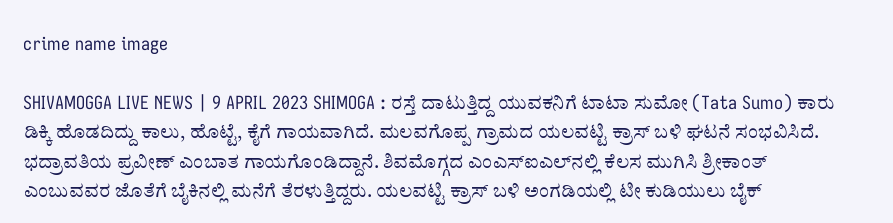crime name image

SHIVAMOGGA LIVE NEWS | 9 APRIL 2023 SHIMOGA : ರಸ್ತೆ ದಾಟುತ್ತಿದ್ದ ಯುವಕನಿಗೆ ಟಾಟಾ ಸುಮೋ (Tata Sumo) ಕಾರು ಡಿಕ್ಕಿ ಹೊಡದಿದ್ದು ಕಾಲು, ಹೊಟ್ಟೆ, ಕೈಗೆ ಗಾಯವಾಗಿದೆ. ಮಲವಗೊಪ್ಪ ಗ್ರಾಮದ ಯಲವಟ್ಟಿ ಕ್ರಾಸ್ ಬಳಿ ಘಟನೆ ಸಂಭವಿಸಿದೆ. ಭದ್ರಾವತಿಯ ಪ್ರವೀಣ್ ಎಂಬಾತ ಗಾಯಗೊಂಡಿದ್ದಾನೆ. ಶಿವಮೊಗ್ಗದ ಎಂಎಸ್‍ಐಎಲ್‍ನಲ್ಲಿ ಕೆಲಸ ಮುಗಿಸಿ ಶ್ರೀಕಾಂತ್ ಎಂಬುವವರ ಜೊತೆಗೆ ಬೈಕಿನಲ್ಲಿ ಮನೆಗೆ ತೆರಳುತ್ತಿದ್ದರು. ಯಲವಟ್ಟಿ ಕ್ರಾಸ್ ಬಳಿ ಅಂಗಡಿಯಲ್ಲಿ ಟೀ ಕುಡಿಯುಲು ಬೈಕ್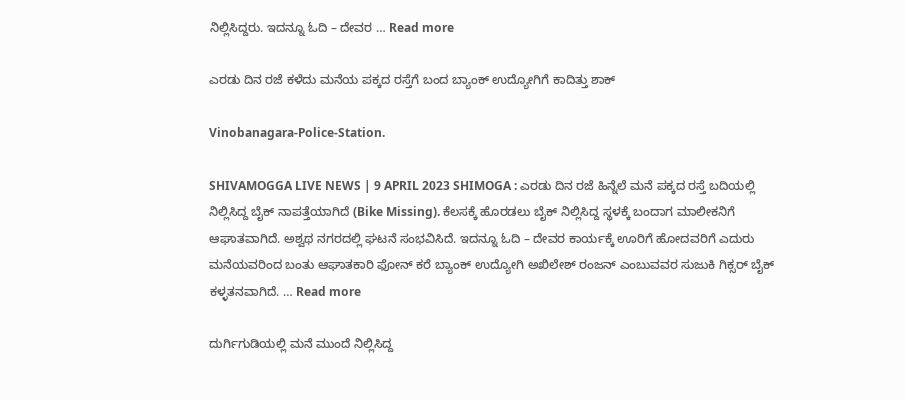ನಿಲ್ಲಿಸಿದ್ದರು. ಇದನ್ನೂ ಓದಿ – ದೇವರ … Read more

ಎರಡು ದಿನ ರಜೆ ಕಳೆದು ಮನೆಯ ಪಕ್ಕದ ರಸ್ತೆಗೆ ಬಂದ ಬ್ಯಾಂಕ್ ಉದ್ಯೋಗಿಗೆ ಕಾದಿತ್ತು ಶಾಕ್

Vinobanagara-Police-Station.

SHIVAMOGGA LIVE NEWS | 9 APRIL 2023 SHIMOGA : ಎರಡು ದಿನ ರಜೆ ಹಿನ್ನೆಲೆ ಮನೆ ಪಕ್ಕದ ರಸ್ತೆ ಬದಿಯಲ್ಲಿ ನಿಲ್ಲಿಸಿದ್ದ ಬೈಕ್ ನಾಪತ್ತೆಯಾಗಿದೆ (Bike Missing). ಕೆಲಸಕ್ಕೆ ಹೊರಡಲು ಬೈಕ್ ನಿಲ್ಲಿಸಿದ್ದ ಸ್ಥಳಕ್ಕೆ ಬಂದಾಗ ಮಾಲೀಕನಿಗೆ ಆಘಾತವಾಗಿದೆ. ಅಶ್ವಥ ನಗರದಲ್ಲಿ ಘಟನೆ ಸಂಭವಿಸಿದೆ. ಇದನ್ನೂ ಓದಿ – ದೇವರ ಕಾರ್ಯಕ್ಕೆ ಊರಿಗೆ ಹೋದವರಿಗೆ ಎದುರು ಮನೆಯವರಿಂದ ಬಂತು ಆಘಾತಕಾರಿ ಫೋನ್ ಕರೆ ಬ್ಯಾಂಕ್ ಉದ್ಯೋಗಿ ಅಖಿಲೇಶ್ ರಂಜನ್ ಎಂಬುವವರ ಸುಜುಕಿ ಗಿಕ್ಸರ್ ಬೈಕ್ ಕಳ್ಳತನವಾಗಿದೆ. … Read more

ದುರ್ಗಿಗುಡಿಯಲ್ಲಿ ಮನೆ ಮುಂದೆ ನಿಲ್ಲಿಸಿದ್ದ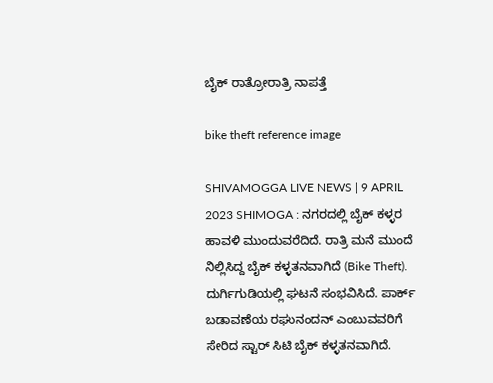ಬೈಕ್ ರಾತ್ರೋರಾತ್ರಿ ನಾಪತ್ತೆ

bike theft reference image

SHIVAMOGGA LIVE NEWS | 9 APRIL 2023 SHIMOGA : ನಗರದಲ್ಲಿ ಬೈಕ್ ಕಳ್ಳರ ಹಾವಳಿ ಮುಂದುವರೆದಿದೆ. ರಾತ್ರಿ ಮನೆ ಮುಂದೆ ನಿಲ್ಲಿಸಿದ್ದ ಬೈಕ್ ಕಳ್ಳತನವಾಗಿದೆ (Bike Theft). ದುರ್ಗಿಗುಡಿಯಲ್ಲಿ ಘಟನೆ ಸಂಭವಿಸಿದೆ. ಪಾರ್ಕ್ ಬಡಾವಣೆಯ ರಘುನಂದನ್ ಎಂಬುವವರಿಗೆ ಸೇರಿದ ಸ್ಟಾರ್ ಸಿಟಿ ಬೈಕ್ ಕಳ್ಳತನವಾಗಿದೆ.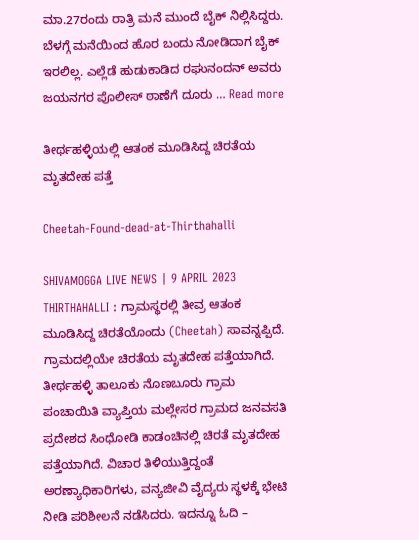ಮಾ.27ರಂದು ರಾತ್ರಿ ಮನೆ ಮುಂದೆ ಬೈಕ್ ನಿಲ್ಲಿಸಿದ್ದರು. ಬೆಳಗ್ಗೆ ಮನೆಯಿಂದ ಹೊರ ಬಂದು ನೋಡಿದಾಗ ಬೈಕ್ ಇರಲಿಲ್ಲ. ಎಲ್ಲೆಡೆ ಹುಡುಕಾಡಿದ ರಘುನಂದನ್ ಅವರು ಜಯನಗರ ಪೊಲೀಸ್ ಠಾಣೆಗೆ ದೂರು … Read more

ತೀರ್ಥಹಳ್ಳಿಯಲ್ಲಿ ಆತಂಕ ಮೂಡಿಸಿದ್ದ ಚಿರತೆಯ ಮೃತದೇಹ ಪತ್ತೆ

Cheetah-Found-dead-at-Thirthahalli

SHIVAMOGGA LIVE NEWS | 9 APRIL 2023 THIRTHAHALLI : ಗ್ರಾಮಸ್ಥರಲ್ಲಿ ತೀವ್ರ ಆತಂಕ ಮೂಡಿಸಿದ್ದ ಚಿರತೆಯೊಂದು (Cheetah) ಸಾವನ್ನಪ್ಪಿದೆ. ಗ್ರಾಮದಲ್ಲಿಯೇ ಚಿರತೆಯ ಮೃತದೇಹ ಪತ್ತೆಯಾಗಿದೆ. ತೀರ್ಥಹಳ್ಳಿ ತಾಲೂಕು ನೊಣಬೂರು ಗ್ರಾಮ ಪಂಚಾಯಿತಿ ವ್ಯಾಪ್ತಿಯ ಮಲ್ಲೇಸರ ಗ್ರಾಮದ ಜನವಸತಿ ಪ್ರದೇಶದ ಸಿಂಧೋಡಿ ಕಾಡಂಚಿನಲ್ಲಿ ಚಿರತೆ ಮೃತದೇಹ ಪತ್ತೆಯಾಗಿದೆ. ವಿಚಾರ ತಿಳಿಯುತ್ತಿದ್ದಂತೆ ಅರಣ್ಯಾಧಿಕಾರಿಗಳು, ವನ್ಯಜೀವಿ ವೈದ್ಯರು ಸ್ಥಳಕ್ಕೆ ಭೇಟಿ ನೀಡಿ ಪರಿಶೀಲನೆ ನಡೆಸಿದರು. ಇದನ್ನೂ ಓದಿ –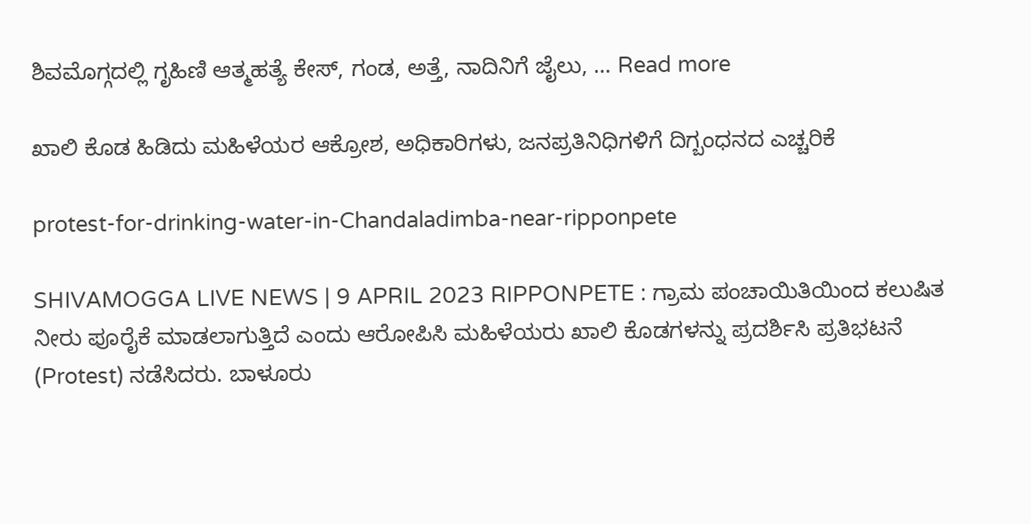ಶಿವಮೊಗ್ಗದಲ್ಲಿ ಗೃಹಿಣಿ ಆತ್ಮಹತ್ಯೆ ಕೇಸ್, ಗಂಡ, ಅತ್ತೆ, ನಾದಿನಿಗೆ ಜೈಲು, … Read more

ಖಾಲಿ ಕೊಡ ಹಿಡಿದು ಮಹಿಳೆಯರ ಆಕ್ರೋಶ, ಅಧಿಕಾರಿಗಳು, ಜನಪ್ರತಿನಿಧಿಗಳಿಗೆ ದಿಗ್ಬಂಧನದ ಎಚ್ಚರಿಕೆ

protest-for-drinking-water-in-Chandaladimba-near-ripponpete

SHIVAMOGGA LIVE NEWS | 9 APRIL 2023 RIPPONPETE : ಗ್ರಾಮ ಪಂಚಾಯಿತಿಯಿಂದ ಕಲುಷಿತ ನೀರು ಪೂರೈಕೆ ಮಾಡಲಾಗುತ್ತಿದೆ ಎಂದು ಆರೋಪಿಸಿ ಮಹಿಳೆಯರು ಖಾಲಿ ಕೊಡಗಳನ್ನು ಪ್ರದರ್ಶಿಸಿ ಪ್ರತಿಭಟನೆ (Protest) ನಡೆಸಿದರು. ಬಾಳೂರು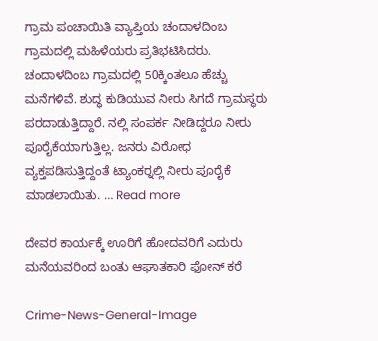ಗ್ರಾಮ ಪಂಚಾಯಿತಿ ವ್ಯಾಪ್ತಿಯ ಚಂದಾಳದಿಂಬ ಗ್ರಾಮದಲ್ಲಿ ಮಹಿಳೆಯರು ಪ್ರತಿಭಟಿಸಿದರು. ಚಂದಾಳದಿಂಬ ಗ್ರಾಮದಲ್ಲಿ 50ಕ್ಕಿಂತಲೂ ಹೆಚ್ಚು ಮನೆಗಳಿವೆ. ಶುದ್ಧ ಕುಡಿಯುವ ನೀರು ಸಿಗದೆ ಗ್ರಾಮಸ್ಥರು ಪರದಾಡುತ್ತಿದ್ದಾರೆ. ನಲ್ಲಿ ಸಂಪರ್ಕ ನೀಡಿದ್ದರೂ ನೀರು ಪೂರೈಕೆಯಾಗುತ್ತಿಲ್ಲ. ಜನರು ವಿರೋಧ ವ್ಯಕ್ತಪಡಿಸುತ್ತಿದ್ದಂತೆ ಟ್ಯಾಂಕರ್‍ನಲ್ಲಿ ನೀರು ಪೂರೈಕೆ ಮಾಡಲಾಯಿತು. … Read more

ದೇವರ ಕಾರ್ಯಕ್ಕೆ ಊರಿಗೆ ಹೋದವರಿಗೆ ಎದುರು ಮನೆಯವರಿಂದ ಬಂತು ಆಘಾತಕಾರಿ ಫೋನ್ ಕರೆ

Crime-News-General-Image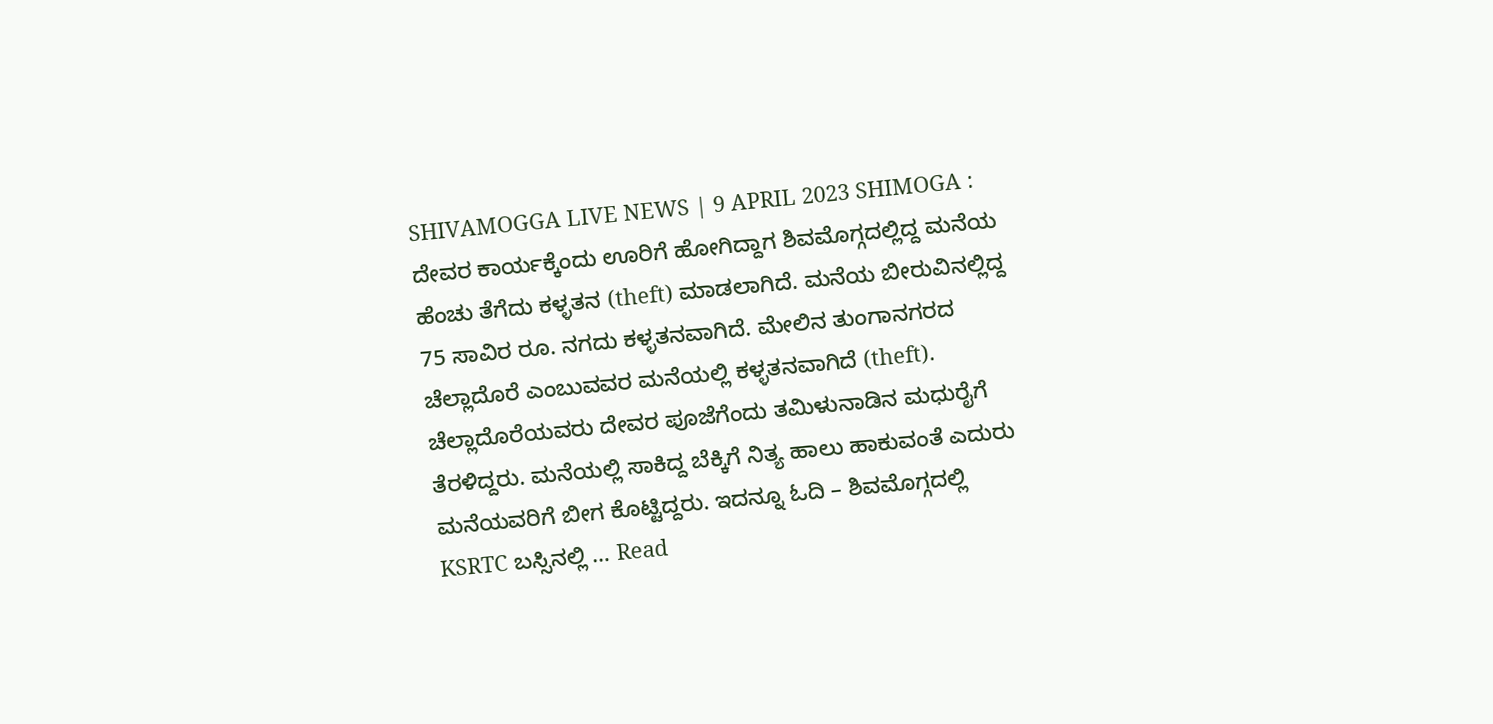SHIVAMOGGA LIVE NEWS | 9 APRIL 2023 SHIMOGA : ದೇವರ ಕಾರ್ಯಕ್ಕೆಂದು ಊರಿಗೆ ಹೋಗಿದ್ದಾಗ ಶಿವಮೊಗ್ಗದಲ್ಲಿದ್ದ ಮನೆಯ ಹೆಂಚು ತೆಗೆದು ಕಳ್ಳತನ (theft) ಮಾಡಲಾಗಿದೆ. ಮನೆಯ ಬೀರುವಿನಲ್ಲಿದ್ದ 75 ಸಾವಿರ ರೂ. ನಗದು ಕಳ್ಳತನವಾಗಿದೆ. ಮೇಲಿನ ತುಂಗಾನಗರದ ಚೆಲ್ಲಾದೊರೆ ಎಂಬುವವರ ಮನೆಯಲ್ಲಿ ಕಳ್ಳತನವಾಗಿದೆ (theft). ಚೆಲ್ಲಾದೊರೆಯವರು ದೇವರ ಪೂಜೆಗೆಂದು ತಮಿಳುನಾಡಿನ ಮಧುರೈಗೆ ತೆರಳಿದ್ದರು. ಮನೆಯಲ್ಲಿ ಸಾಕಿದ್ದ ಬೆಕ್ಕಿಗೆ ನಿತ್ಯ ಹಾಲು ಹಾಕುವಂತೆ ಎದುರು ಮನೆಯವರಿಗೆ ಬೀಗ ಕೊಟ್ಟಿದ್ದರು. ಇದನ್ನೂ ಓದಿ – ಶಿವಮೊಗ್ಗದಲ್ಲಿ KSRTC ಬಸ್ಸಿನಲ್ಲಿ … Read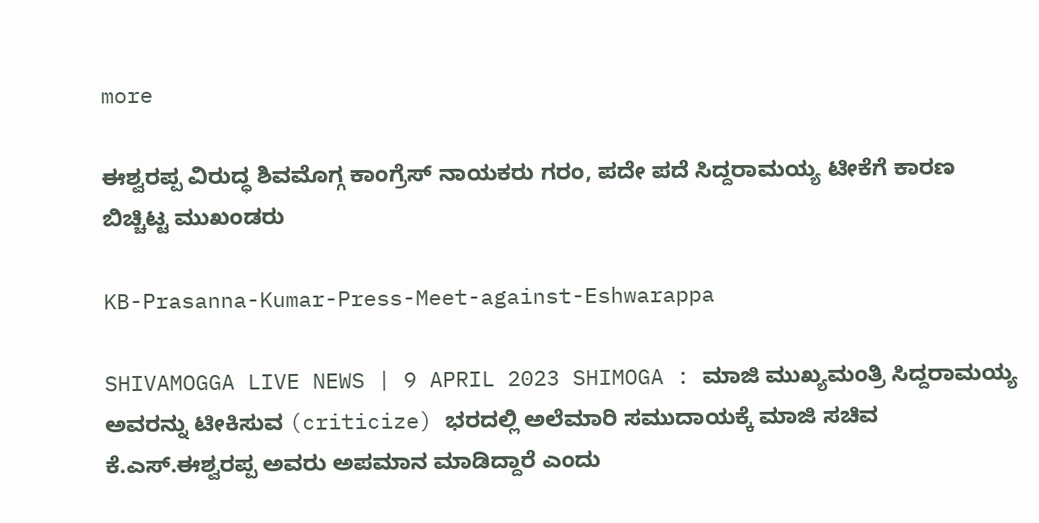more

ಈಶ್ವರಪ್ಪ ವಿರುದ್ಧ ಶಿವಮೊಗ್ಗ ಕಾಂಗ್ರೆಸ್ ನಾಯಕರು ಗರಂ, ಪದೇ ಪದೆ ಸಿದ್ದರಾಮಯ್ಯ ಟೀಕೆಗೆ ಕಾರಣ ಬಿಚ್ಚಿಟ್ಟ ಮುಖಂಡರು

KB-Prasanna-Kumar-Press-Meet-against-Eshwarappa

SHIVAMOGGA LIVE NEWS | 9 APRIL 2023 SHIMOGA : ಮಾಜಿ ಮುಖ್ಯಮಂತ್ರಿ ಸಿದ್ದರಾಮಯ್ಯ ಅವರನ್ನು ಟೀಕಿಸುವ (criticize) ಭರದಲ್ಲಿ ಅಲೆಮಾರಿ ಸಮುದಾಯಕ್ಕೆ ಮಾಜಿ ಸಚಿವ ಕೆ.ಎಸ್.ಈಶ್ವರಪ್ಪ ಅವರು ಅಪಮಾನ ಮಾಡಿದ್ದಾರೆ ಎಂದು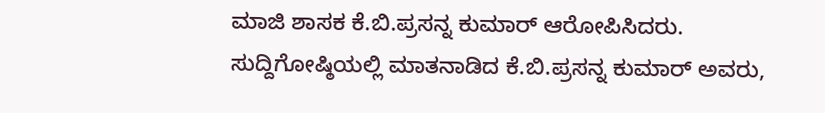ಮಾಜಿ ಶಾಸಕ ಕೆ.ಬಿ.ಪ್ರಸನ್ನ ಕುಮಾರ್ ಆರೋಪಿಸಿದರು. ಸುದ್ದಿಗೋಷ್ಠಿಯಲ್ಲಿ ಮಾತನಾಡಿದ ಕೆ.ಬಿ.ಪ್ರಸನ್ನ ಕುಮಾರ್ ಅವರು,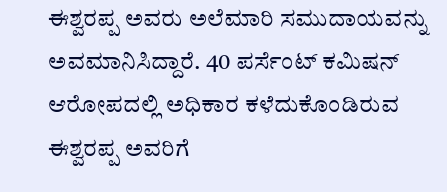ಈಶ್ವರಪ್ಪ ಅವರು ಅಲೆಮಾರಿ ಸಮುದಾಯವನ್ನು ಅವಮಾನಿಸಿದ್ದಾರೆ. 40 ಪರ್ಸೆಂಟ್ ಕಮಿಷನ್ ಆರೋಪದಲ್ಲಿ ಅಧಿಕಾರ ಕಳೆದುಕೊಂಡಿರುವ ಈಶ್ವರಪ್ಪ ಅವರಿಗೆ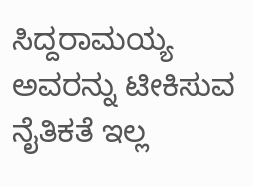ಸಿದ್ದರಾಮಯ್ಯ ಅವರನ್ನು ಟೀಕಿಸುವ ನೈತಿಕತೆ ಇಲ್ಲ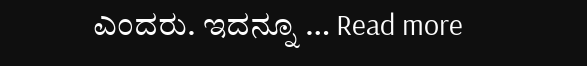ಎಂದರು. ಇದನ್ನೂ … Read more